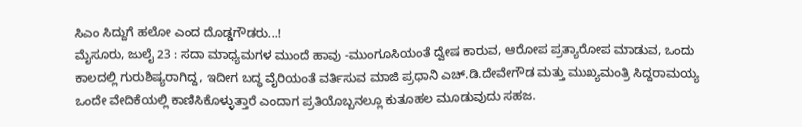ಸಿಎಂ ಸಿದ್ದುಗೆ ಹಲೋ ಎಂದ ದೊಡ್ಡಗೌಡರು...!
ಮೈಸೂರು, ಜುಲೈ 23 : ಸದಾ ಮಾಧ್ಯಮಗಳ ಮುಂದೆ ಹಾವು -ಮುಂಗೂಸಿಯಂತೆ ದ್ವೇಷ ಕಾರುವ, ಆರೋಪ ಪ್ರತ್ಯಾರೋಪ ಮಾಡುವ, ಒಂದು ಕಾಲದಲ್ಲಿ ಗುರುಶಿಷ್ಯರಾಗಿದ್ದ, ಇದೀಗ ಬದ್ಧ ವೈರಿಯಂತೆ ವರ್ತಿಸುವ ಮಾಜಿ ಪ್ರಧಾನಿ ಎಚ್.ಡಿ.ದೇವೇಗೌಡ ಮತ್ತು ಮುಖ್ಯಮಂತ್ರಿ ಸಿದ್ದರಾಮಯ್ಯ ಒಂದೇ ವೇದಿಕೆಯಲ್ಲಿ ಕಾಣಿಸಿಕೊಳ್ಳುತ್ತಾರೆ ಎಂದಾಗ ಪ್ರತಿಯೊಬ್ಬನಲ್ಲೂ ಕುತೂಹಲ ಮೂಡುವುದು ಸಹಜ.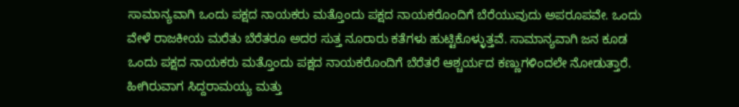ಸಾಮಾನ್ಯವಾಗಿ ಒಂದು ಪಕ್ಷದ ನಾಯಕರು ಮತ್ತೊಂದು ಪಕ್ಷದ ನಾಯಕರೊಂದಿಗೆ ಬೆರೆಯುವುದು ಅಪರೂಪವೇ. ಒಂದು ವೇಳೆ ರಾಜಕೀಯ ಮರೆತು ಬೆರೆತರೂ ಅದರ ಸುತ್ತ ನೂರಾರು ಕತೆಗಳು ಹುಟ್ಟಿಕೊಳ್ಳುತ್ತವೆ. ಸಾಮಾನ್ಯವಾಗಿ ಜನ ಕೂಡ ಒಂದು ಪಕ್ಷದ ನಾಯಕರು ಮತ್ತೊಂದು ಪಕ್ಷದ ನಾಯಕರೊಂದಿಗೆ ಬೆರೆತರೆ ಆಶ್ಚರ್ಯದ ಕಣ್ಣುಗಳಿಂದಲೇ ನೋಡುತ್ತಾರೆ. ಹೀಗಿರುವಾಗ ಸಿದ್ದರಾಮಯ್ಯ ಮತ್ತು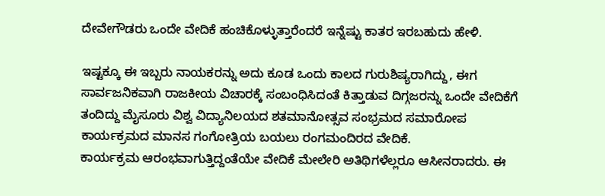ದೇವೇಗೌಡರು ಒಂದೇ ವೇದಿಕೆ ಹಂಚಿಕೊಳ್ಳುತ್ತಾರೆಂದರೆ ಇನ್ನೆಷ್ಟು ಕಾತರ ಇರಬಹುದು ಹೇಳಿ.

ಇಷ್ಟಕ್ಕೂ ಈ ಇಬ್ಬರು ನಾಯಕರನ್ನು ಅದು ಕೂಡ ಒಂದು ಕಾಲದ ಗುರುಶಿಷ್ಯರಾಗಿದ್ದು, ಈಗ ಸಾರ್ವಜನಿಕವಾಗಿ ರಾಜಕೀಯ ವಿಚಾರಕ್ಕೆ ಸಂಬಂಧಿಸಿದಂತೆ ಕಿತ್ತಾಡುವ ದಿಗ್ಗಜರನ್ನು ಒಂದೇ ವೇದಿಕೆಗೆ ತಂದಿದ್ದು ಮೈಸೂರು ವಿಶ್ವ ವಿದ್ಯಾನಿಲಯದ ಶತಮಾನೋತ್ಸವ ಸಂಭ್ರಮದ ಸಮಾರೋಪ ಕಾರ್ಯಕ್ರಮದ ಮಾನಸ ಗಂಗೋತ್ರಿಯ ಬಯಲು ರಂಗಮಂದಿರದ ವೇದಿಕೆ.
ಕಾರ್ಯಕ್ರಮ ಆರಂಭವಾಗುತ್ತಿದ್ದಂತೆಯೇ ವೇದಿಕೆ ಮೇಲೇರಿ ಅತಿಥಿಗಳೆಲ್ಲರೂ ಆಸೀನರಾದರು. ಈ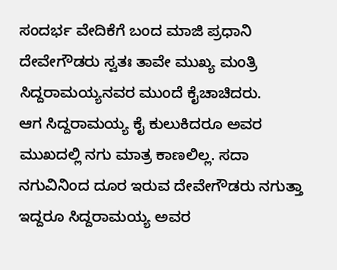ಸಂದರ್ಭ ವೇದಿಕೆಗೆ ಬಂದ ಮಾಜಿ ಪ್ರಧಾನಿ ದೇವೇಗೌಡರು ಸ್ವತಃ ತಾವೇ ಮುಖ್ಯ ಮಂತ್ರಿ ಸಿದ್ದರಾಮಯ್ಯನವರ ಮುಂದೆ ಕೈಚಾಚಿದರು.
ಆಗ ಸಿದ್ದರಾಮಯ್ಯ ಕೈ ಕುಲುಕಿದರೂ ಅವರ ಮುಖದಲ್ಲಿ ನಗು ಮಾತ್ರ ಕಾಣಲಿಲ್ಲ. ಸದಾ ನಗುವಿನಿಂದ ದೂರ ಇರುವ ದೇವೇಗೌಡರು ನಗುತ್ತಾ ಇದ್ದರೂ ಸಿದ್ದರಾಮಯ್ಯ ಅವರ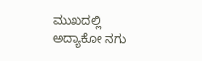ಮುಖದಲ್ಲಿ ಅದ್ಯಾಕೋ ನಗು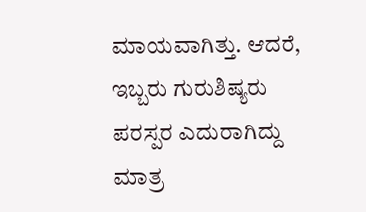ಮಾಯವಾಗಿತ್ತು. ಆದರೆ, ಇಬ್ಬರು ಗುರುಶಿಷ್ಯರು ಪರಸ್ಪರ ಎದುರಾಗಿದ್ದು ಮಾತ್ರ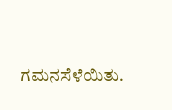ಗಮನಸೆಳೆಯಿತು.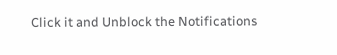Click it and Unblock the Notifications